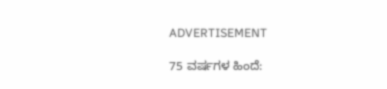ADVERTISEMENT

75 ವರ್ಷಗಳ ಹಿಂದೆ: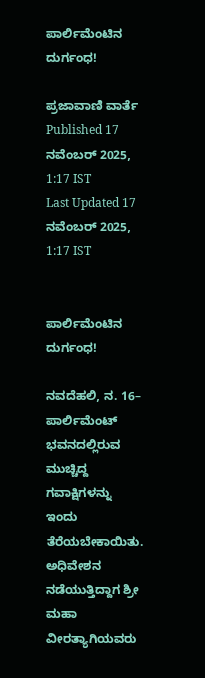ಪಾರ್ಲಿಮೆಂಟಿನ ದುರ್ಗಂಧ!

ಪ್ರಜಾವಾಣಿ ವಾರ್ತೆ
Published 17 ನವೆಂಬರ್ 2025, 1:17 IST
Last Updated 17 ನವೆಂಬರ್ 2025, 1:17 IST


ಪಾರ್ಲಿಮೆಂಟಿನ ದುರ್ಗಂಧ!

ನವದೆಹಲಿ, ನ. 16– ಪಾರ್ಲಿಮೆಂಟ್‌ ಭವನದಲ್ಲಿರುವ ಮುಚ್ಚಿದ್ದ ಗವಾಕ್ಷಿಗಳನ್ನು ಇಂದು ತೆರೆಯಬೇಕಾಯಿತು. ಅಧಿವೇಶನ ನಡೆಯುತ್ತಿದ್ದಾಗ ಶ್ರೀ ಮಹಾ ವೀರತ್ಯಾಗಿಯವರು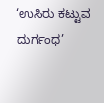‘ಉಸಿರು ಕಟ್ಟುವ ದುರ್ಗಂಧ’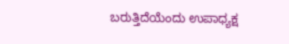ಬರುತ್ತಿದೆಯೆಂದು ಉಪಾಧ್ಯಕ್ಷ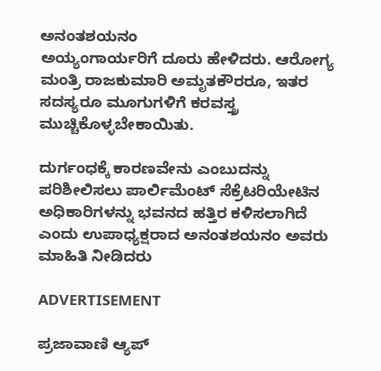ಅನಂತಶಯನಂ
ಅಯ್ಯಂಗಾರ್ಯರಿಗೆ ದೂರು ಹೇಳಿದರು. ಆರೋಗ್ಯ ಮಂತ್ರಿ ರಾಜಕುಮಾರಿ ಅಮೃತಕೌರರೂ, ಇತರ ಸದಸ್ಯರೂ ಮೂಗುಗಳಿಗೆ ಕರವಸ್ತ್ರ ಮುಚ್ಚಿಕೊಳ್ಳಬೇಕಾಯಿತು.

ದುರ್ಗಂಧಕ್ಕೆ ಕಾರಣವೇನು ಎಂಬುದನ್ನು ಪರಿಶೀಲಿಸಲು ಪಾರ್ಲಿಮೆಂಟ್ ಸೆಕ್ರೆಟರಿಯೇಟಿನ ಅಧಿಕಾರಿಗಳನ್ನು ಭವನದ ಹತ್ತಿರ ಕಳಿಸಲಾಗಿದೆ ಎಂದು ಉಪಾಧ್ಯಕ್ಷರಾದ ಅನಂತಶಯನಂ ಅವರು ಮಾಹಿತಿ ನೀಡಿದರು

ADVERTISEMENT

ಪ್ರಜಾವಾಣಿ ಆ್ಯಪ್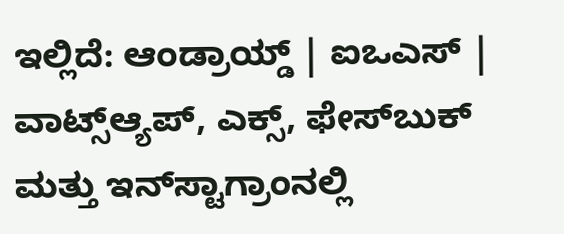ಇಲ್ಲಿದೆ: ಆಂಡ್ರಾಯ್ಡ್ | ಐಒಎಸ್ | ವಾಟ್ಸ್ಆ್ಯಪ್, ಎಕ್ಸ್, ಫೇಸ್‌ಬುಕ್ ಮತ್ತು ಇನ್‌ಸ್ಟಾಗ್ರಾಂನಲ್ಲಿ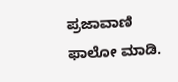ಪ್ರಜಾವಾಣಿ ಫಾಲೋ ಮಾಡಿ.